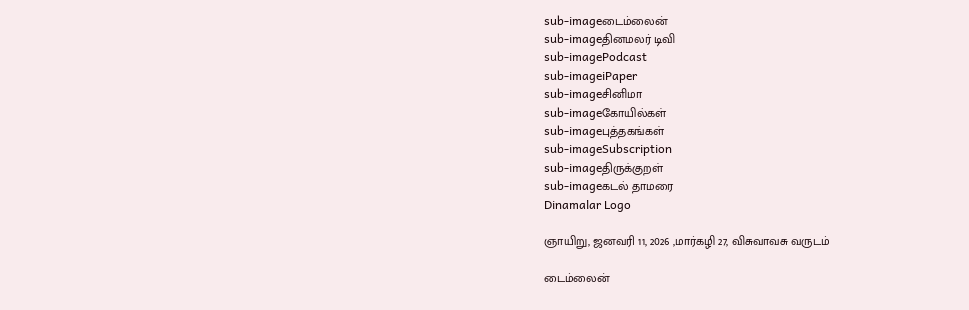sub-imageடைம்லைன்
sub-imageதினமலர் டிவி
sub-imagePodcast
sub-imageiPaper
sub-imageசினிமா
sub-imageகோயில்கள்
sub-imageபுத்தகங்கள்
sub-imageSubscription
sub-imageதிருக்குறள்
sub-imageகடல் தாமரை
Dinamalar Logo

ஞாயிறு, ஜனவரி 11, 2026 ,மார்கழி 27, விசுவாவசு வருடம்

டைம்லைன்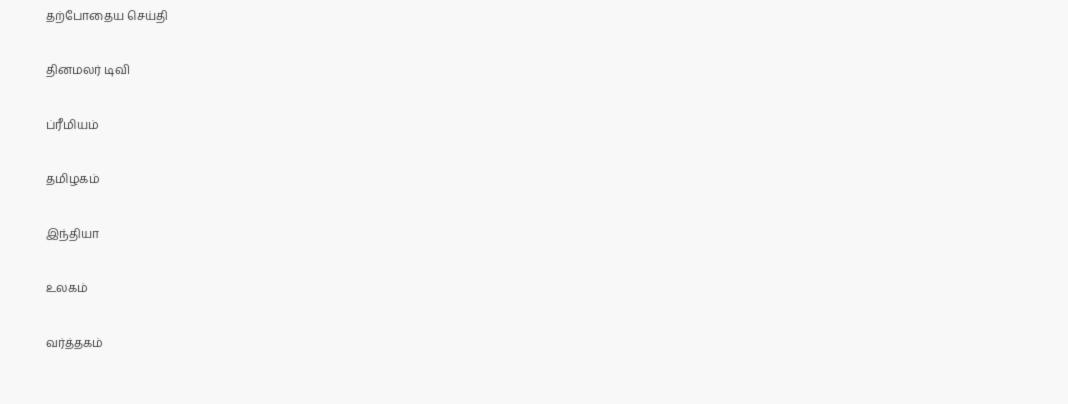தற்போதைய செய்தி


தினமலர் டிவி


ப்ரீமியம்


தமிழகம்


இந்தியா


உலகம்


வர்த்தகம்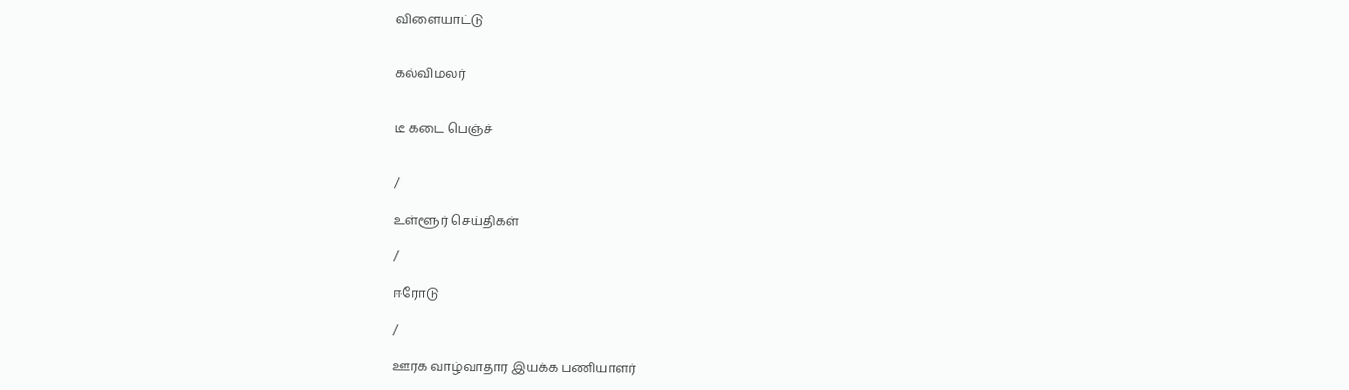விளையாட்டு


கல்விமலர்


டீ கடை பெஞ்ச்


/

உள்ளூர் செய்திகள்

/

ஈரோடு

/

ஊரக வாழ்வாதார இயக்க பணியாளர்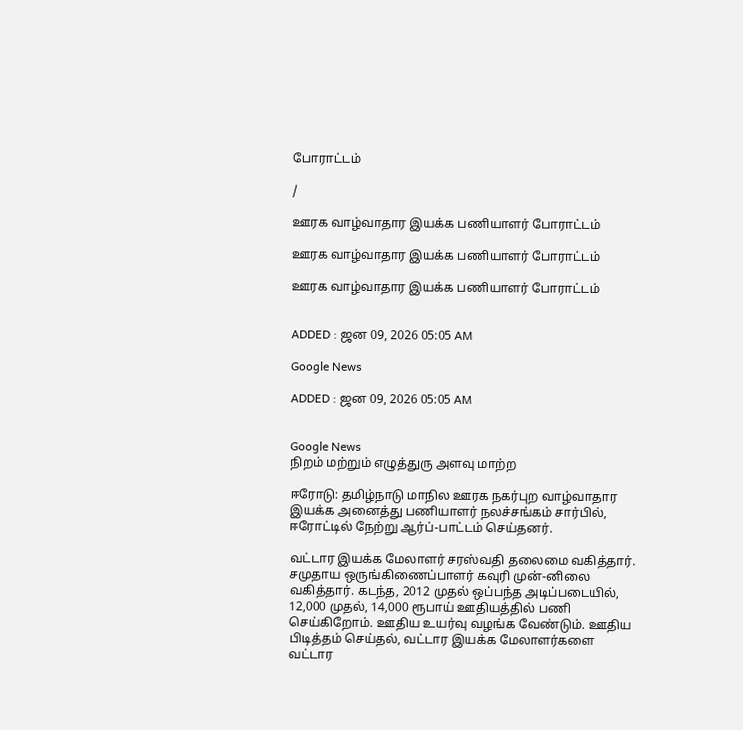போராட்டம்

/

ஊரக வாழ்வாதார இயக்க பணியாளர் போராட்டம்

ஊரக வாழ்வாதார இயக்க பணியாளர் போராட்டம்

ஊரக வாழ்வாதார இயக்க பணியாளர் போராட்டம்


ADDED : ஜன 09, 2026 05:05 AM

Google News

ADDED : ஜன 09, 2026 05:05 AM


Google News
நிறம் மற்றும் எழுத்துரு அளவு மாற்ற

ஈரோடு: தமிழ்நாடு மாநில ஊரக நகர்புற வாழ்வாதார இயக்க அனைத்து பணியாளர் நலச்சங்கம் சார்பில், ஈரோட்டில் நேற்று ஆர்ப்-பாட்டம் செய்தனர்.

வட்டார இயக்க மேலாளர் சரஸ்வதி தலைமை வகித்தார். சமுதாய ஒருங்கிணைப்பாளர் கவுரி முன்-னிலை வகித்தார். கடந்த, 2012 முதல் ஒப்பந்த அடிப்படையில், 12,000 முதல், 14,000 ரூபாய் ஊதியத்தில் பணி செய்கிறோம். ஊதிய உயர்வு வழங்க வேண்டும். ஊதிய பிடித்தம் செய்தல், வட்டார இயக்க மேலாளர்களை வட்டார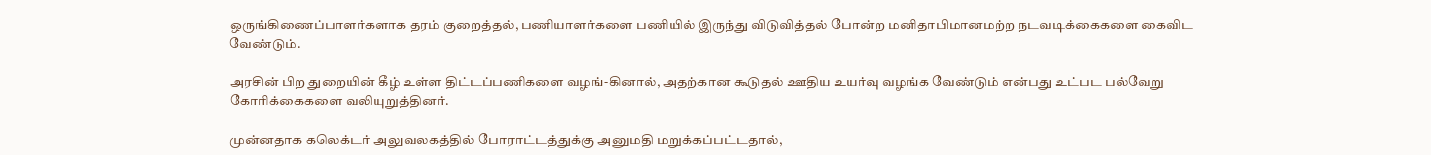ஒருங்கிணைப்பாளர்களாக தரம் குறைத்தல், பணியாளர்களை பணியில் இருந்து விடுவித்தல் போன்ற மனிதாபிமானமற்ற நடவடிக்கைகளை கைவிட வேண்டும்.

அரசின் பிற துறையின் கீழ் உள்ள திட்டப்பணிகளை வழங்-கினால், அதற்கான கூடுதல் ஊதிய உயர்வு வழங்க வேண்டும் என்பது உட்பட பல்வேறு கோரிக்கைகளை வலியுறுத்தினர்.

முன்னதாக கலெக்டர் அலுவலகத்தில் போராட்டத்துக்கு அனுமதி மறுக்கப்பட்டதால்,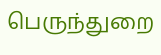பெருந்துறை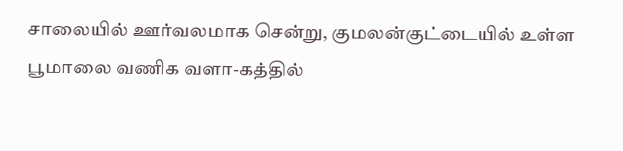சாலையில் ஊர்வலமாக சென்று, குமலன்குட்டையில் உள்ள பூமாலை வணிக வளா-கத்தில்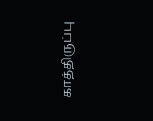காத்திருப்பு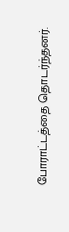போராட்டத்தை தொடர்ந்தனர்.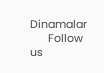Dinamalar
      Follow us